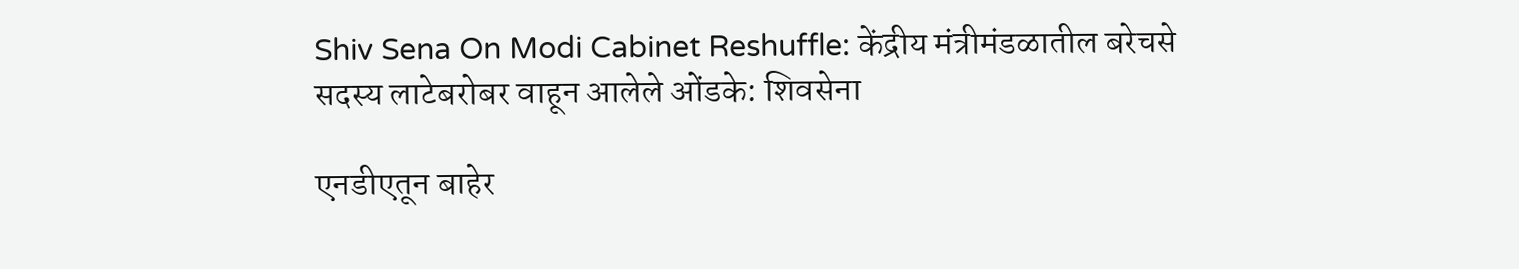Shiv Sena On Modi Cabinet Reshuffle: केंद्रीय मंत्रीमंडळातील बरेचसे सदस्य लाटेबरोबर वाहून आलेले ओंडके: शिवसेना

एनडीएतून बाहेर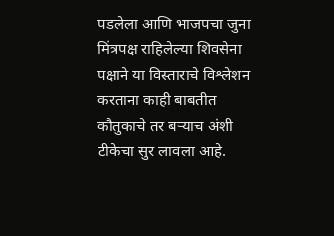पडलेला आणि भाजपचा जुना मिंत्रपक्ष राहिलेल्या शिवसेना पक्षाने या विस्ताराचे विश्लेशन करताना काही बाबतीत कौतुकाचे तर बऱ्याच अंशी टीकेचा सुर लावला आहे.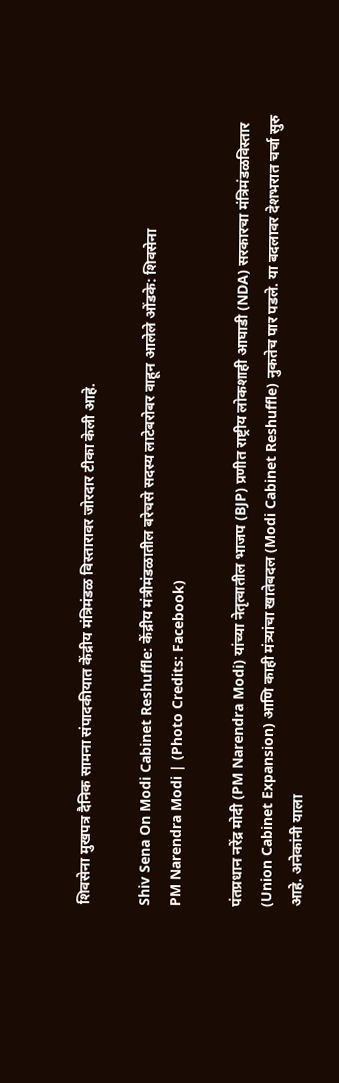शिवसेना मुखपत्र दैनिक सामना संपादकीयात केंद्रीय मंत्रिमंडळ विस्तारावर जोरदार टीका केली आहे.

Shiv Sena On Modi Cabinet Reshuffle: केंद्रीय मंत्रीमंडळातील बरेचसे सदस्य लाटेबरोबर वाहून आलेले ओंडके: शिवसेना
PM Narendra Modi | (Photo Credits: Facebook)

पंतप्रधान नरेंद्र मोदी (PM Narendra Modi) यांच्या नेतृत्वातील भाजप (BJP) प्रणीत राष्ट्रीय लोकशाही आघाडी (NDA) सरकारचा मंत्रिमंडळविस्तार (Union Cabinet Expansion) आणि काही मंत्र्यांचा खातेबदल (Modi Cabinet Reshuffle) नुकतेच पार पडले. या बदलावर देशभरात चर्चा सुरु आहे. अनेकांनी याला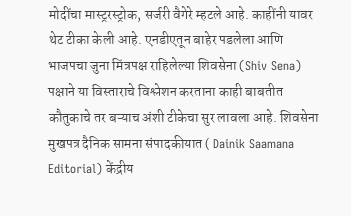मोदींचा मास्ट्ररस्ट्रोक, सर्जरी वैगेरे म्हटले आहे. काहींनी यावर थेट टीका केली आहे. एनडीएतून बाहेर पडलेला आणि भाजपचा जुना मिंत्रपक्ष राहिलेल्या शिवसेना (Shiv Sena) पक्षाने या विस्ताराचे विश्लेशन करताना काही बाबतीत कौतुकाचे तर बऱ्याच अंशी टीकेचा सुर लावला आहे. शिवसेना मुखपत्र दैनिक सामना संपादकीयात ( Dainik Saamana Editorial) केंद्रीय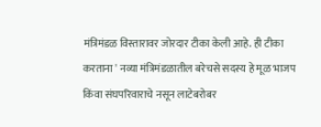मंत्रिमंडळ विस्तारावर जोरदार टीका केली आहे. ही टीका करताना ' नव्या मंत्रिमंडळातील बरेचसे सदस्य हे मूळ भाजप किंवा संघपरिवाराचे नसून लाटेबरोबर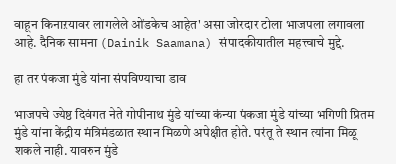वाहून किनाऱयावर लागलेले ओंडकेच आहेत' असा जोरदार टोला भाजपला लगावला आहे. दैनिक सामना (Dainik Saamana) संपादकीयातील महत्त्वाचे मुद्दे.

हा तर पंकजा मुंडे यांना संपविण्याचा डाव

भाजपचे ज्येष्ठ दिवंगत नेते गोपीनाथ मुंडे यांच्या कंन्या पंकजा मुंडे यांच्या भगिणी प्रितम मुंडे यांना केंद्रीय मंत्रिमंडळात स्थान मिळणे अपेक्षीत होते. परंतू ते स्थान त्यांना मिळू शकले नाही. यावरुन मुंडे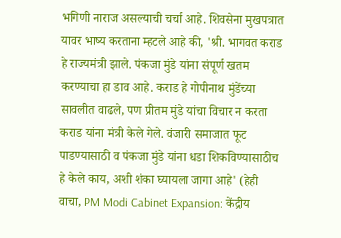भगिणी नाराज असल्याची चर्चा आहे. शिवसेना मुखपत्रात यावर भाष्य करताना म्हटले आहे की, 'श्री. भागवत कराड हे राज्यमंत्री झाले. पंकजा मुंडे यांना संपूर्ण खतम करण्याचा हा डाव आहे. कराड हे गोपीनाथ मुंडेंच्या सावलीत वाढले, पण प्रीतम मुंडे यांचा विचार न करता कराड यांना मंत्री केले गेले. वंजारी समाजात फूट पाडण्यासाठी व पंकजा मुंडे यांना धडा शिकविण्यासाठीच हे केले काय, अशी शंका घ्यायला जागा आहे' (हेही वाचा, PM Modi Cabinet Expansion: केंद्रीय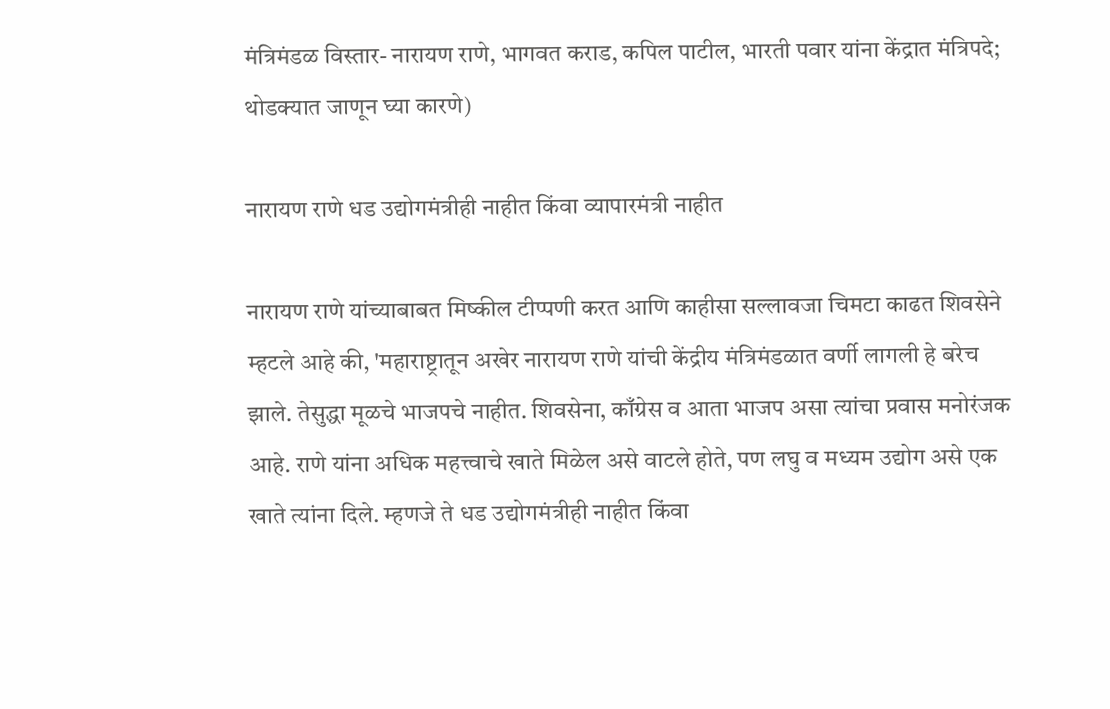मंत्रिमंडळ विस्तार- नारायण राणे, भागवत कराड, कपिल पाटील, भारती पवार यांना केंद्रात मंत्रिपदे; थोडक्यात जाणून घ्या कारणे)

नारायण राणे धड उद्योगमंत्रीही नाहीत किंवा व्यापारमंत्री नाहीत

नारायण राणे यांच्याबाबत मिष्कील टीप्पणी करत आणि काहीसा सल्लावजा चिमटा काढत शिवसेने म्हटले आहे की, 'महाराष्ट्रातून अखेर नारायण राणे यांची केंद्रीय मंत्रिमंडळात वर्णी लागली हे बरेच झाले. तेसुद्धा मूळचे भाजपचे नाहीत. शिवसेना, काँग्रेस व आता भाजप असा त्यांचा प्रवास मनोरंजक आहे. राणे यांना अधिक महत्त्वाचे खाते मिळेल असे वाटले होते, पण लघु व मध्यम उद्योग असे एक खाते त्यांना दिले. म्हणजे ते धड उद्योगमंत्रीही नाहीत किंवा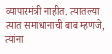व्यापारमंत्री नाहीत. त्यातल्या त्यात समाधानाची बाब म्हणजे, त्यांना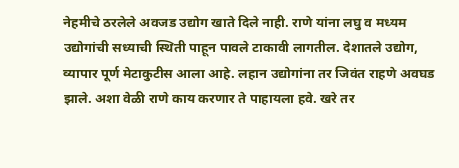नेहमीचे ठरलेले अवजड उद्योग खाते दिले नाही. राणे यांना लघु व मध्यम उद्योगांची सध्याची स्थिती पाहून पावले टाकावी लागतील. देशातले उद्योग, व्यापार पूर्ण मेटाकुटीस आला आहे. लहान उद्योगांना तर जिवंत राहणे अवघड झाले. अशा वेळी राणे काय करणार ते पाहायला हवे. खरे तर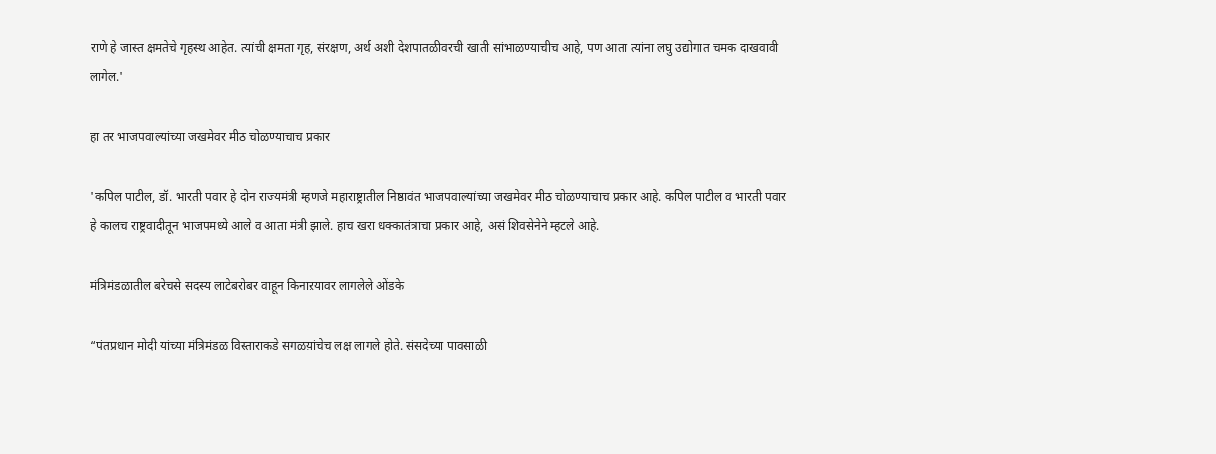राणे हे जास्त क्षमतेचे गृहस्थ आहेत. त्यांची क्षमता गृह, संरक्षण, अर्थ अशी देशपातळीवरची खाती सांभाळण्याचीच आहे, पण आता त्यांना लघु उद्योगात चमक दाखवावी लागेल.'

हा तर भाजपवाल्यांच्या जखमेवर मीठ चोळण्याचाच प्रकार

'कपिल पाटील, डॉ. भारती पवार हे दोन राज्यमंत्री म्हणजे महाराष्ट्रातील निष्ठावंत भाजपवाल्यांच्या जखमेवर मीठ चोळण्याचाच प्रकार आहे. कपिल पाटील व भारती पवार हे कालच राष्ट्रवादीतून भाजपमध्ये आले व आता मंत्री झाले. हाच खरा धक्कातंत्राचा प्रकार आहे, असं शिवसेनेने म्हटले आहे.

मंत्रिमंडळातील बरेचसे सदस्य लाटेबरोबर वाहून किनाऱयावर लागलेले ओंडके

“पंतप्रधान मोदी यांच्या मंत्रिमंडळ विस्ताराकडे सगळय़ांचेच लक्ष लागले होते. संसदेच्या पावसाळी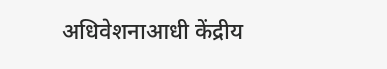अधिवेशनाआधी केंद्रीय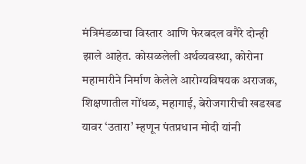मंत्रिमंडळाचा विस्तार आणि फेरबदल वगैरे दोन्ही झाले आहेत. कोसळलेली अर्थव्यवस्था, कोरोना महामारीने निर्माण केलेले आरोग्यविषयक अराजक, शिक्षणातील गोंधळ, महागाई, बेरोजगारीची खडखड यावर ‘उतारा’ म्हणून पंतप्रधान मोदी यांनी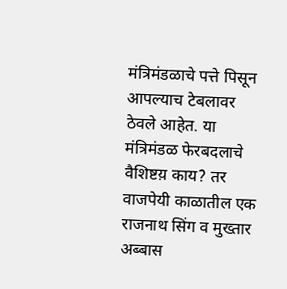मंत्रिमंडळाचे पत्ते पिसून आपल्याच टेबलावर ठेवले आहेत. या मंत्रिमंडळ फेरबदलाचे वैशिष्टय़ काय? तर वाजपेयी काळातील एक राजनाथ सिंग व मुख्तार अब्बास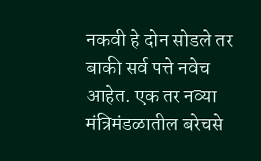नकवी हे दोन सोडले तर बाकी सर्व पत्ते नवेच आहेत. एक तर नव्या मंत्रिमंडळातील बरेचसे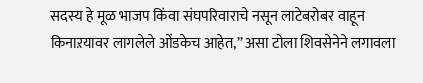सदस्य हे मूळ भाजप किंवा संघपरिवाराचे नसून लाटेबरोबर वाहून किनाऱयावर लागलेले ओंडकेच आहेत,” असा टोला शिवसेनेने लगावला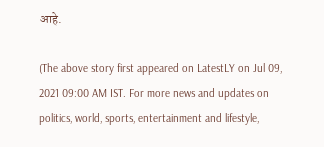आहे.

(The above story first appeared on LatestLY on Jul 09, 2021 09:00 AM IST. For more news and updates on politics, world, sports, entertainment and lifestyle,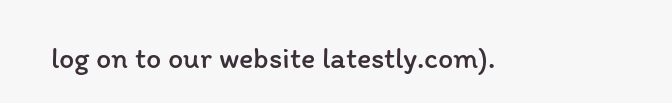log on to our website latestly.com).